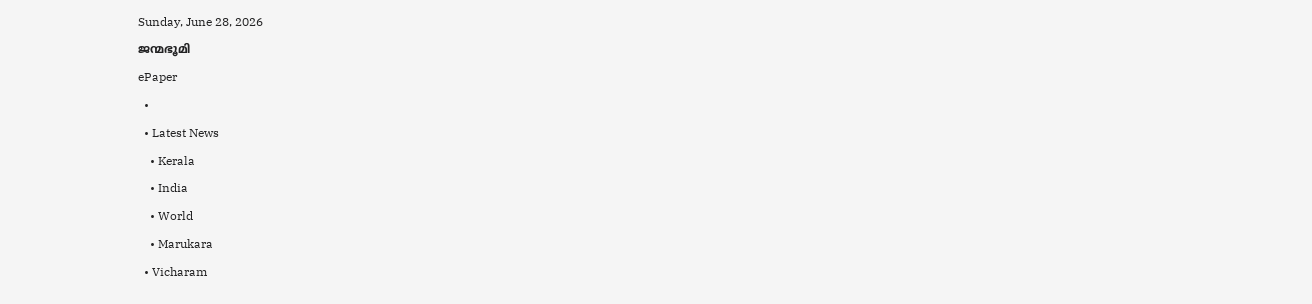Sunday, June 28, 2026
ജന്മഭൂമി
ePaper
  •
  • Latest News
    • Kerala
    • India
    • World
    • Marukara
  • Vicharam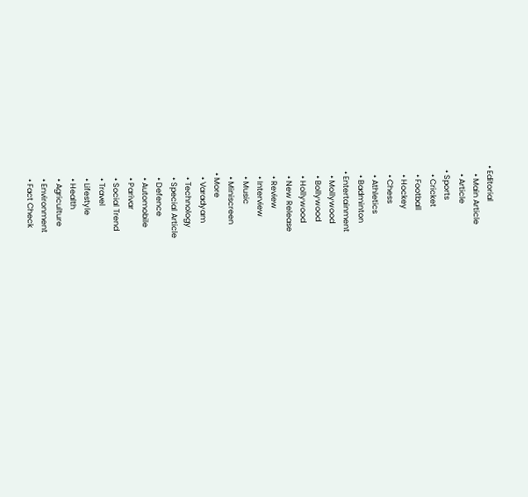• Editorial
    • Main Article
    • Article
  • Sports
    • Cricket
    • Football
    • Hockey
    • Chess
    • Athletics
    • Badminton
  • Entertainment
    • Mollywood
    • Bollywood
    • Hollywood
    • New Release
    • Review
    • Interview
    • Music
    • Miniscreen
  • More
    • Varadyam
    • Technology
    • Special Article
    • Defence
    • Automobile
    • Parivar
    • Social Trend
    • Travel
    • Lifestyle
    • Health
    • Agriculture
    • Environment
    • Fact Check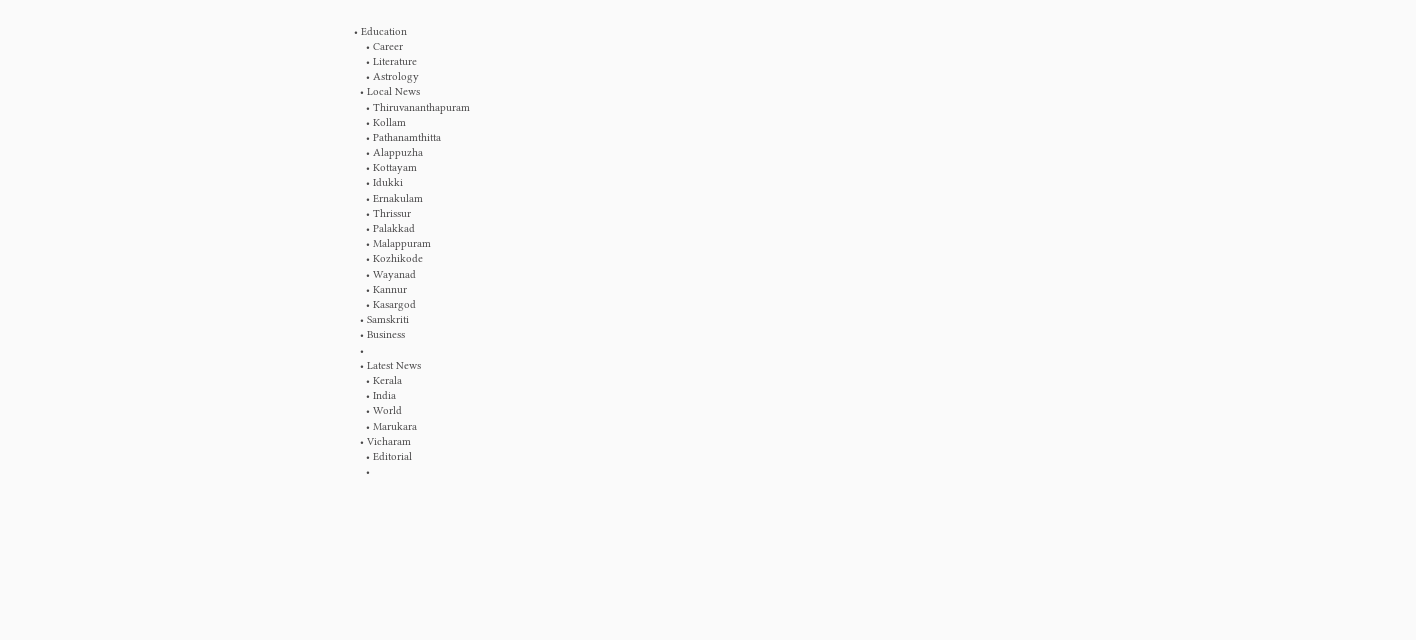• Education
    • Career
    • Literature
    • Astrology
  • Local News
    • Thiruvananthapuram
    • Kollam
    • Pathanamthitta
    • Alappuzha
    • Kottayam
    • Idukki
    • Ernakulam
    • Thrissur
    • Palakkad
    • Malappuram
    • Kozhikode
    • Wayanad
    • Kannur
    • Kasargod
  • Samskriti
  • Business
  •
  • Latest News
    • Kerala
    • India
    • World
    • Marukara
  • Vicharam
    • Editorial
    •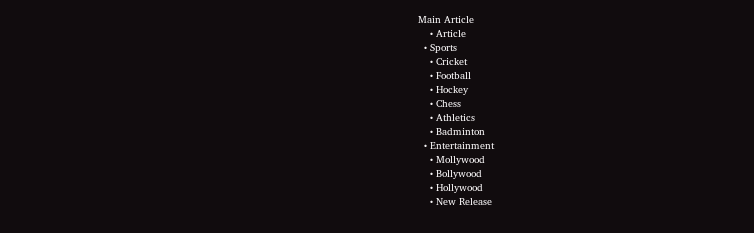Main Article
    • Article
  • Sports
    • Cricket
    • Football
    • Hockey
    • Chess
    • Athletics
    • Badminton
  • Entertainment
    • Mollywood
    • Bollywood
    • Hollywood
    • New Release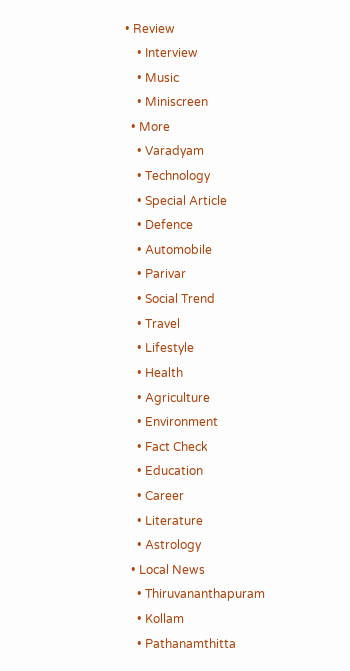• Review
    • Interview
    • Music
    • Miniscreen
  • More
    • Varadyam
    • Technology
    • Special Article
    • Defence
    • Automobile
    • Parivar
    • Social Trend
    • Travel
    • Lifestyle
    • Health
    • Agriculture
    • Environment
    • Fact Check
    • Education
    • Career
    • Literature
    • Astrology
  • Local News
    • Thiruvananthapuram
    • Kollam
    • Pathanamthitta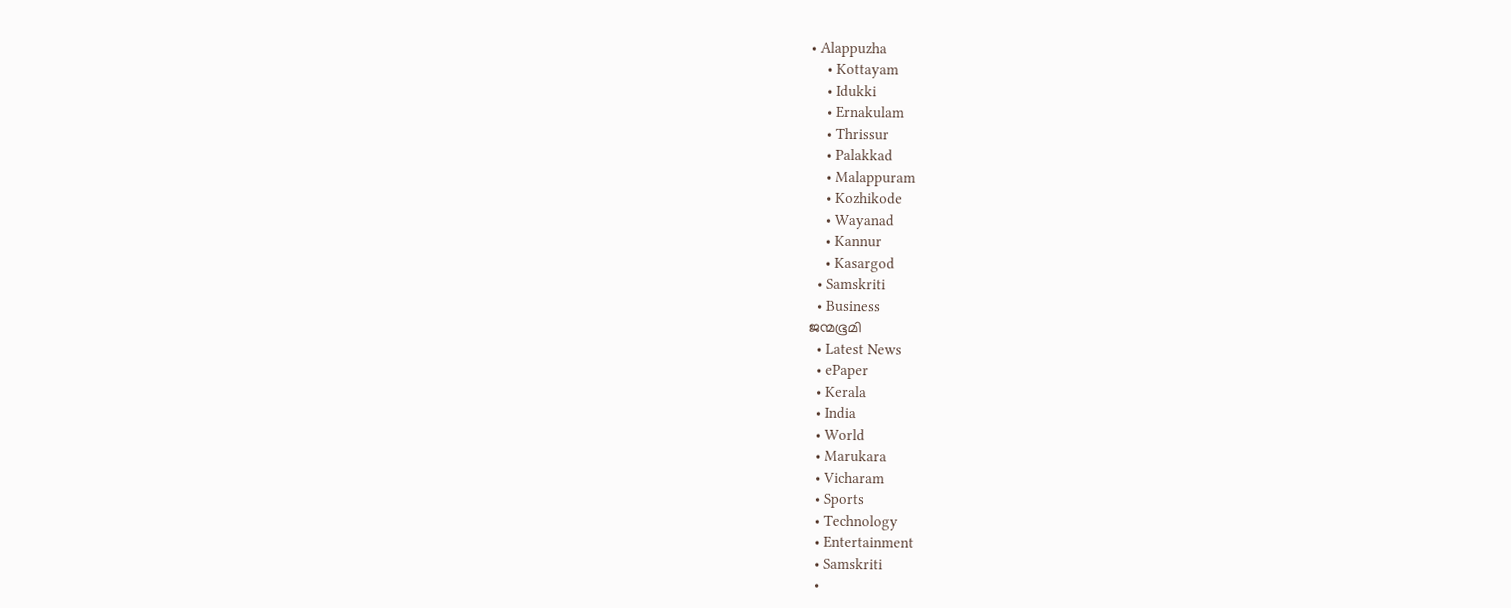• Alappuzha
    • Kottayam
    • Idukki
    • Ernakulam
    • Thrissur
    • Palakkad
    • Malappuram
    • Kozhikode
    • Wayanad
    • Kannur
    • Kasargod
  • Samskriti
  • Business
ജന്മഭൂമി
  • Latest News
  • ePaper
  • Kerala
  • India
  • World
  • Marukara
  • Vicharam
  • Sports
  • Technology
  • Entertainment
  • Samskriti
  •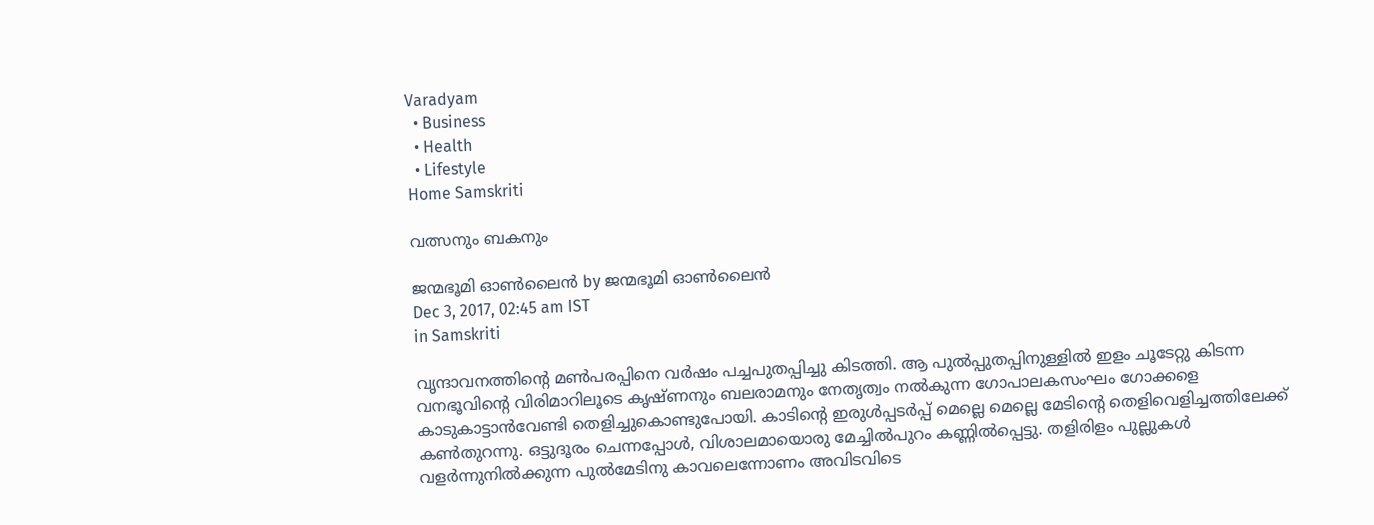Varadyam
  • Business
  • Health
  • Lifestyle
Home Samskriti

വത്സനും ബകനും

ജന്മഭൂമി ഓണ്‍ലൈന്‍ by ജന്മഭൂമി ഓണ്‍ലൈന്‍
Dec 3, 2017, 02:45 am IST
in Samskriti

വൃന്ദാവനത്തിന്റെ മണ്‍പരപ്പിനെ വര്‍ഷം പച്ചപുതപ്പിച്ചു കിടത്തി. ആ പുല്‍പ്പുതപ്പിനുള്ളില്‍ ഇളം ചൂടേറ്റു കിടന്ന വനഭൂവിന്റെ വിരിമാറിലൂടെ കൃഷ്ണനും ബലരാമനും നേതൃത്വം നല്‍കുന്ന ഗോപാലകസംഘം ഗോക്കളെ കാടുകാട്ടാന്‍വേണ്ടി തെളിച്ചുകൊണ്ടുപോയി. കാടിന്റെ ഇരുള്‍പ്പടര്‍പ്പ് മെല്ലെ മെല്ലെ മേടിന്റെ തെളിവെളിച്ചത്തിലേക്ക് കണ്‍തുറന്നു. ഒട്ടുദൂരം ചെന്നപ്പോള്‍, വിശാലമായൊരു മേച്ചില്‍പുറം കണ്ണില്‍പ്പെട്ടു. തളിരിളം പുല്ലുകള്‍ വളര്‍ന്നുനില്‍ക്കുന്ന പുല്‍മേടിനു കാവലെന്നോണം അവിടവിടെ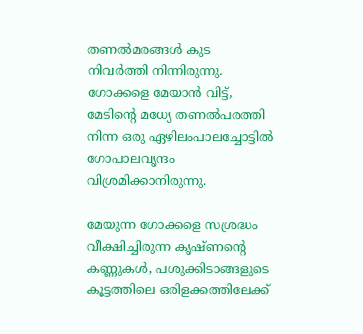തണല്‍മരങ്ങള്‍ കുട നിവര്‍ത്തി നിന്നിരുന്നു. ഗോക്കളെ മേയാന്‍ വിട്ട്, മേടിന്റെ മധ്യേ തണല്‍പരത്തി നിന്ന ഒരു ഏഴിലംപാലച്ചോട്ടില്‍ ഗോപാലവൃന്ദം വിശ്രമിക്കാനിരുന്നു.

മേയുന്ന ഗോക്കളെ സശ്രദ്ധം വീക്ഷിച്ചിരുന്ന കൃഷ്ണന്റെ കണ്ണുകള്‍, പശുക്കിടാങ്ങളുടെ കൂട്ടത്തിലെ ഒരിളക്കത്തിലേക്ക്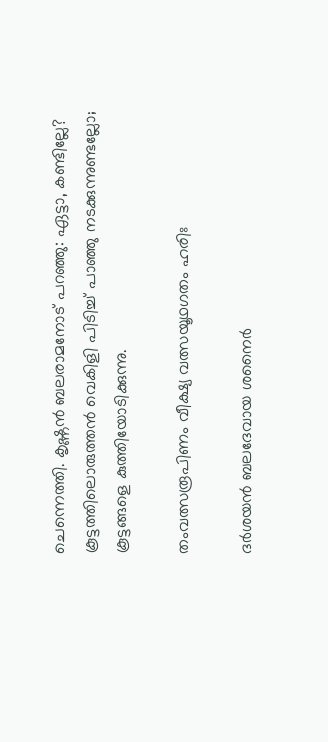ചെന്നെത്തി. കൃഷ്ണന്‍ ബലരാമനോട് പറഞ്ഞു: ഏട്ടാ, കണ്ടില്ലേ? കൂട്ടത്തിലൊരുത്തന്‍ വെകിളി പിടിച്ച് പാഞ്ഞു നടക്കുന്നുണ്ടല്ലോ; കൂട്ടങ്ങളെ കുത്തിയോടിക്കുന്നു.

തംവത്സരൂപിണം വീക്ഷ്യ വത്സയൂഥഗതം ഹരിഃ

ദര്‍ശയന്‍ ബലദേവായ ശനൈര്‍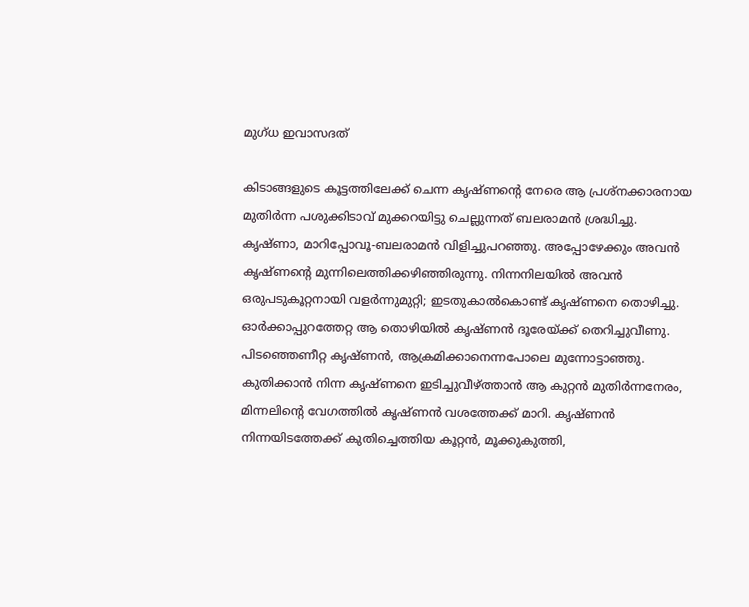മുഗ്ധ ഇവാസദത്

കിടാങ്ങളുടെ കൂട്ടത്തിലേക്ക് ചെന്ന കൃഷ്ണന്റെ നേരെ ആ പ്രശ്‌നക്കാരനായ മുതിര്‍ന്ന പശുക്കിടാവ് മുക്കറയിട്ടു ചെല്ലുന്നത് ബലരാമന്‍ ശ്രദ്ധിച്ചു. കൃഷ്ണാ, മാറിപ്പോവൂ-ബലരാമന്‍ വിളിച്ചുപറഞ്ഞു. അപ്പോഴേക്കും അവന്‍ കൃഷ്ണന്റെ മുന്നിലെത്തിക്കഴിഞ്ഞിരുന്നു. നിന്നനിലയില്‍ അവന്‍ ഒരുപടുകൂറ്റനായി വളര്‍ന്നുമുറ്റി; ഇടതുകാല്‍കൊണ്ട് കൃഷ്ണനെ തൊഴിച്ചു. ഓര്‍ക്കാപ്പുറത്തേറ്റ ആ തൊഴിയില്‍ കൃഷ്ണന്‍ ദൂരേയ്‌ക്ക് തെറിച്ചുവീണു. പിടഞ്ഞെണീറ്റ കൃഷ്ണന്‍, ആക്രമിക്കാനെന്നപോലെ മുന്നോട്ടാഞ്ഞു. കുതിക്കാന്‍ നിന്ന കൃഷ്ണനെ ഇടിച്ചുവീഴ്‌ത്താന്‍ ആ കുറ്റന്‍ മുതിര്‍ന്നനേരം, മിന്നലിന്റെ വേഗത്തില്‍ കൃഷ്ണന്‍ വശത്തേക്ക് മാറി. കൃഷ്ണന്‍ നിന്നയിടത്തേക്ക് കുതിച്ചെത്തിയ കൂറ്റന്‍, മൂക്കുകുത്തി,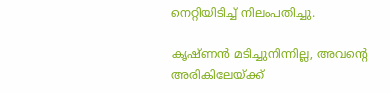നെറ്റിയിടിച്ച് നിലംപതിച്ചു.

കൃഷ്ണന്‍ മടിച്ചുനിന്നില്ല, അവന്റെ അരികിലേയ്‌ക്ക്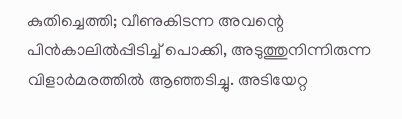കുതിച്ചെത്തി; വീണുകിടന്ന അവന്റെ പിന്‍കാലില്‍പ്പിടിച്ച് പൊക്കി, അടുത്തുനിന്നിരുന്ന വിളാര്‍മരത്തില്‍ ആഞ്ഞടിച്ചു. അടിയേറ്റ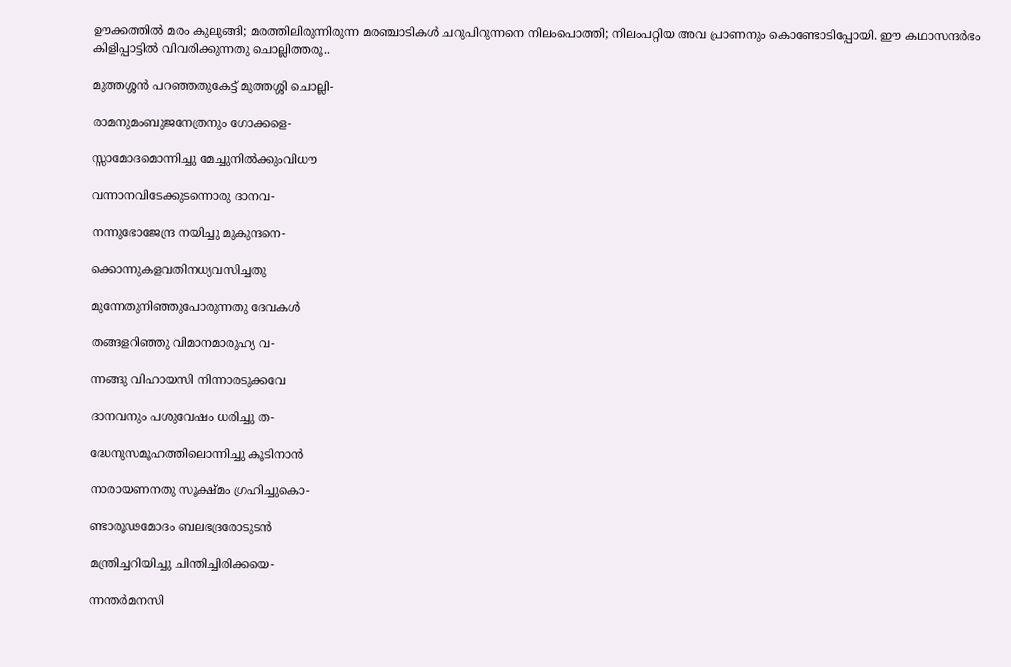ഊക്കത്തില്‍ മരം കുലുങ്ങി; മരത്തിലിരുന്നിരുന്ന മരഞ്ചാടികള്‍ ചറുപിറുന്നനെ നിലംപൊത്തി; നിലംപറ്റിയ അവ പ്രാണനും കൊണ്ടോടിപ്പോയി. ഈ കഥാസന്ദര്‍ഭം കിളിപ്പാട്ടില്‍ വിവരിക്കുന്നതു ചൊല്ലിത്തരൂ..

മുത്തശ്ശന്‍ പറഞ്ഞതുകേട്ട് മുത്തശ്ശി ചൊല്ലി-

രാമനുമംബുജനേത്രനും ഗോക്കളെ-

സ്സാമോദമൊന്നിച്ചു മേച്ചുനില്‍ക്കുംവിധൗ

വന്നാനവിടേക്കുടന്നൊരു ദാനവ-

നന്നുഭോജേന്ദ്ര നയിച്ചു മുകുന്ദനെ-

ക്കൊന്നുകളവതിനധ്യവസിച്ചതു

മുന്നേതുനിഞ്ഞുപോരുന്നതു ദേവകള്‍

തങ്ങളറിഞ്ഞു വിമാനമാരുഹ്യ വ-

ന്നങ്ങു വിഹായസി നിന്നാരടുക്കവേ

ദാനവനും പശുവേഷം ധരിച്ചു ത-

ദ്ധേനുസമൂഹത്തിലൊന്നിച്ചു കൂടിനാന്‍

നാരായണനതു സൂക്ഷ്മം ഗ്രഹിച്ചുകൊ-

ണ്ടാരൂഢമോദം ബലഭദ്രരോടുടന്‍

മന്ത്രിച്ചറിയിച്ചു ചിന്തിച്ചിരിക്കയെ-

ന്നന്തര്‍മനസി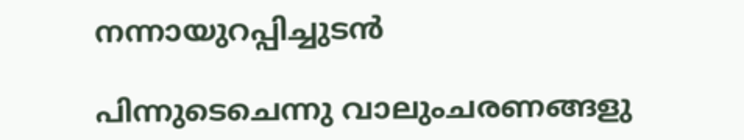നന്നായുറപ്പിച്ചുടന്‍

പിന്നുടെചെന്നു വാലുംചരണങ്ങളു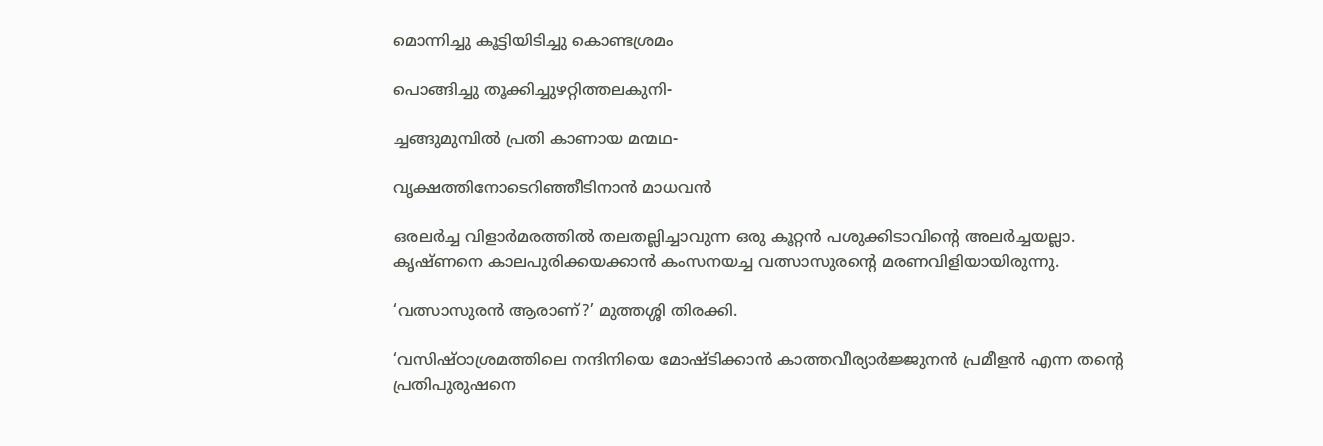മൊന്നിച്ചു കൂട്ടിയിടിച്ചു കൊണ്ടശ്രമം

പൊങ്ങിച്ചു തൂക്കിച്ചുഴറ്റിത്തലകുനി-

ച്ചങ്ങുമുമ്പില്‍ പ്രതി കാണായ മന്മഥ-

വൃക്ഷത്തിനോടെറിഞ്ഞീടിനാന്‍ മാധവന്‍

ഒരലര്‍ച്ച വിളാര്‍മരത്തില്‍ തലതല്ലിച്ചാവുന്ന ഒരു കൂറ്റന്‍ പശുക്കിടാവിന്റെ അലര്‍ച്ചയല്ലാ. കൃഷ്ണനെ കാലപുരിക്കയക്കാന്‍ കംസനയച്ച വത്സാസുരന്റെ മരണവിളിയായിരുന്നു.

‘വത്സാസുരന്‍ ആരാണ്?’ മുത്തശ്ശി തിരക്കി.

‘വസിഷ്ഠാശ്രമത്തിലെ നന്ദിനിയെ മോഷ്ടിക്കാന്‍ കാത്തവീര്യാര്‍ജ്ജുനന്‍ പ്രമീളന്‍ എന്ന തന്റെ പ്രതിപുരുഷനെ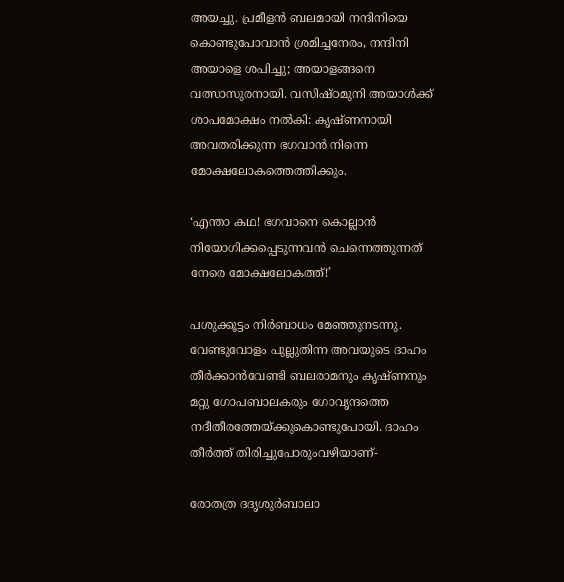അയച്ചു. പ്രമീളന്‍ ബലമായി നന്ദിനിയെ കൊണ്ടുപോവാന്‍ ശ്രമിച്ചനേരം, നന്ദിനി അയാളെ ശപിച്ചു; അയാളങ്ങനെ വത്സാസുരനായി. വസിഷ്ഠമുനി അയാള്‍ക്ക് ശാപമോക്ഷം നല്‍കി: കൃഷ്ണനായി അവതരിക്കുന്ന ഭഗവാന്‍ നിന്നെ മോക്ഷലോകത്തെത്തിക്കും.

‘എന്താ കഥ! ഭഗവാനെ കൊല്ലാന്‍ നിയോഗിക്കപ്പെടുന്നവന്‍ ചെന്നെത്തുന്നത് നേരെ മോക്ഷലോകത്ത്!’

പശുക്കൂട്ടം നിര്‍ബാധം മേഞ്ഞുനടന്നു. വേണ്ടുവോളം പുല്ലുതിന്ന അവയുടെ ദാഹം തീര്‍ക്കാന്‍വേണ്ടി ബലരാമനും കൃഷ്ണനും മറ്റു ഗോപബാലകരും ഗോവൃന്ദത്തെ നദീതീരത്തേയ്‌ക്കുകൊണ്ടുപോയി. ദാഹം തീര്‍ത്ത് തിരിച്ചുപോരുംവഴിയാണ്-

രോതത്ര ദദൃശുര്‍ബാലാ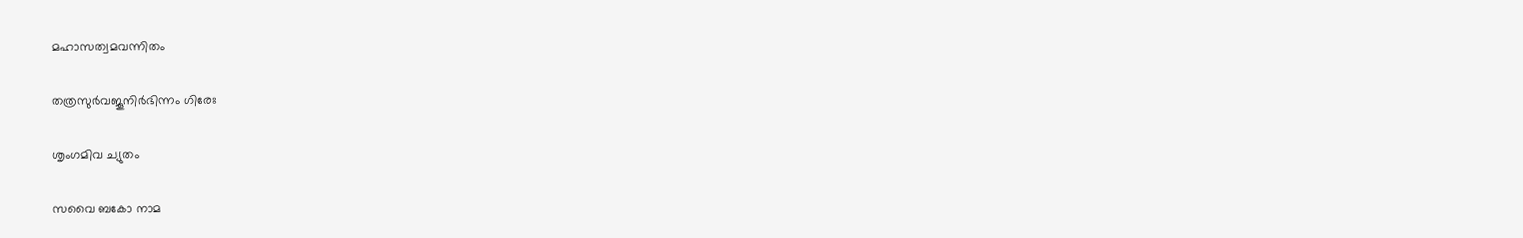മഹാസത്വമവന്നിതം

തത്രസുര്‍വജൂനിര്‍ഭിന്നം ഗിരേഃ

ശൃംഗമിവ ച്യുതം

സവൈ ബകോ നാമ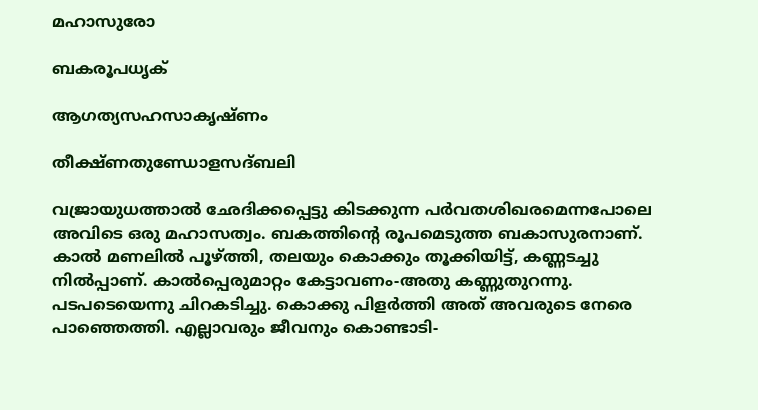മഹാസുരോ

ബകരൂപധൃക്

ആഗത്യസഹസാകൃഷ്ണം

തീക്ഷ്ണതുണ്ഡോളസദ്ബലി

വജ്രായുധത്താല്‍ ഛേദിക്കപ്പെട്ടു കിടക്കുന്ന പര്‍വതശിഖരമെന്നപോലെ അവിടെ ഒരു മഹാസത്വം. ബകത്തിന്റെ രൂപമെടുത്ത ബകാസുരനാണ്. കാല്‍ മണലില്‍ പൂഴ്‌ത്തി, തലയും കൊക്കും തൂക്കിയിട്ട്, കണ്ണടച്ചു നില്‍പ്പാണ്. കാല്‍പ്പെരുമാറ്റം കേട്ടാവണം-അതു കണ്ണുതുറന്നു. പടപടെയെന്നു ചിറകടിച്ചു. കൊക്കു പിളര്‍ത്തി അത് അവരുടെ നേരെ പാഞ്ഞെത്തി. എല്ലാവരും ജീവനും കൊണ്ടാടി-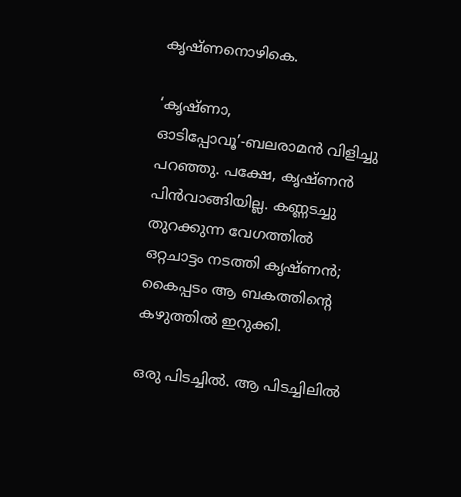കൃഷ്ണനൊഴികെ.

‘കൃഷ്ണാ, ഓടിപ്പോവൂ’-ബലരാമന്‍ വിളിച്ചു പറഞ്ഞു. പക്ഷേ, കൃഷ്ണന്‍ പിന്‍വാങ്ങിയില്ല. കണ്ണടച്ചു തുറക്കുന്ന വേഗത്തില്‍ ഒറ്റചാട്ടം നടത്തി കൃഷ്ണന്‍; കൈപ്പടം ആ ബകത്തിന്റെ കഴുത്തില്‍ ഇറുക്കി.

ഒരു പിടച്ചില്‍. ആ പിടച്ചിലില്‍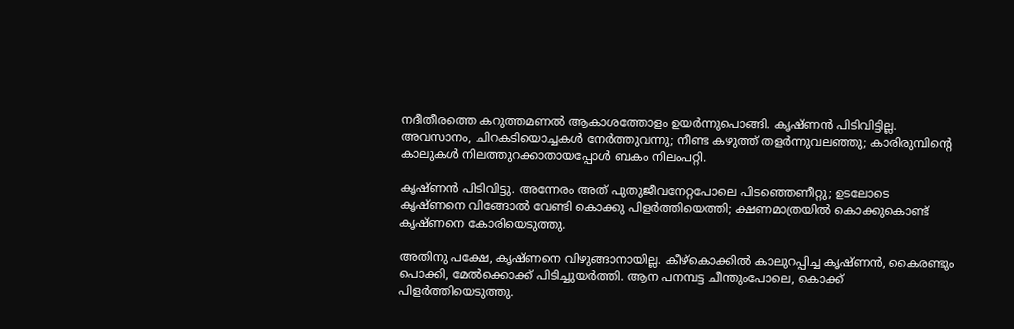നദീതീരത്തെ കറുത്തമണല്‍ ആകാശത്തോളം ഉയര്‍ന്നുപൊങ്ങി. കൃഷ്ണന്‍ പിടിവിട്ടില്ല. അവസാനം, ചിറകടിയൊച്ചകള്‍ നേര്‍ത്തുവന്നു; നീണ്ട കഴുത്ത് തളര്‍ന്നുവലഞ്ഞു; കാരിരുമ്പിന്റെ കാലുകള്‍ നിലത്തുറക്കാതായപ്പോള്‍ ബകം നിലംപറ്റി.

കൃഷ്ണന്‍ പിടിവിട്ടു. അന്നേരം അത് പുതുജീവനേറ്റപോലെ പിടഞ്ഞെണീറ്റു; ഉടലോടെ കൃഷ്ണനെ വിങ്ങോല്‍ വേണ്ടി കൊക്കു പിളര്‍ത്തിയെത്തി; ക്ഷണമാത്രയില്‍ കൊക്കുകൊണ്ട് കൃഷ്ണനെ കോരിയെടുത്തു.

അതിനു പക്ഷേ, കൃഷ്ണനെ വിഴുങ്ങാനായില്ല. കീഴ്‌കൊക്കില്‍ കാലുറപ്പിച്ച കൃഷ്ണന്‍, കൈരണ്ടും പൊക്കി, മേല്‍ക്കൊക്ക് പിടിച്ചുയര്‍ത്തി. ആന പനമ്പട്ട ചീന്തുംപോലെ, കൊക്ക് പിളര്‍ത്തിയെടുത്തു.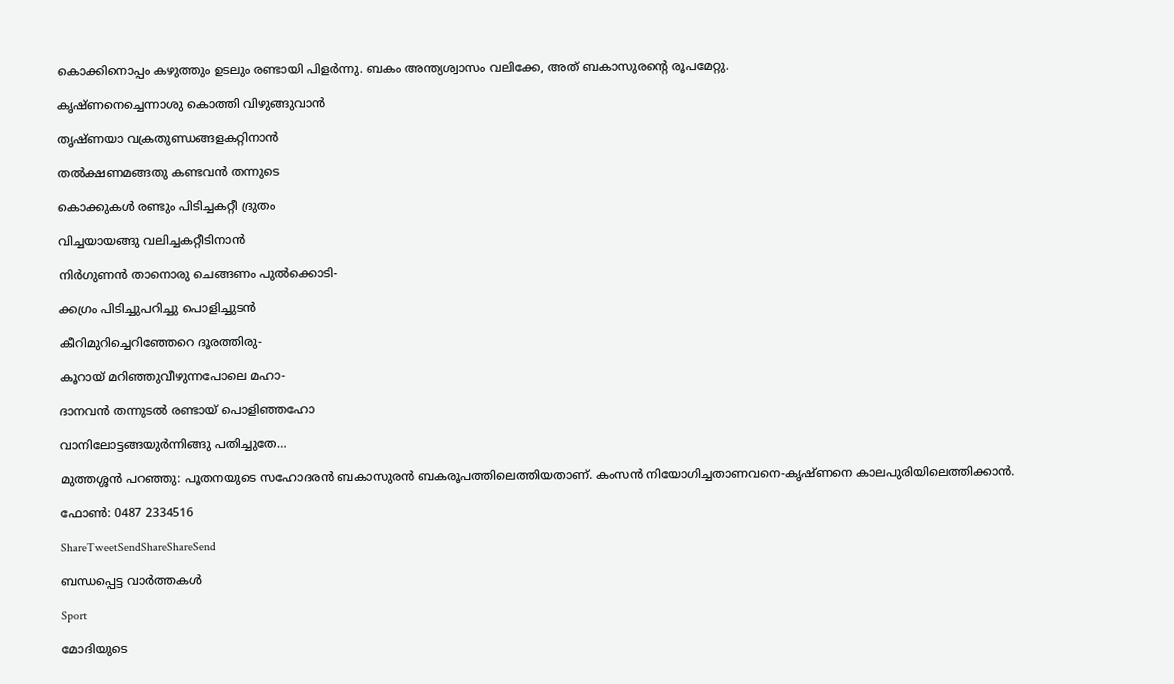കൊക്കിനൊപ്പം കഴുത്തും ഉടലും രണ്ടായി പിളര്‍ന്നു. ബകം അന്ത്യശ്വാസം വലിക്കേ, അത് ബകാസുരന്റെ രൂപമേറ്റു.

കൃഷ്ണനെച്ചെന്നാശു കൊത്തി വിഴുങ്ങുവാന്‍

തൃഷ്ണയാ വക്രതുണ്ഡങ്ങളകറ്റിനാന്‍

തല്‍ക്ഷണമങ്ങതു കണ്ടവന്‍ തന്നുടെ

കൊക്കുകള്‍ രണ്ടും പിടിച്ചകറ്റീ ദ്രുതം

വിച്ചയായങ്ങു വലിച്ചകറ്റീടിനാന്‍

നിര്‍ഗുണന്‍ താനൊരു ചെങ്ങണം പുല്‍ക്കൊടി-

ക്കഗ്രം പിടിച്ചുപറിച്ചു പൊളിച്ചുടന്‍

കീറിമുറിച്ചെറിഞ്ഞേറെ ദൂരത്തിരു-

കൂറായ് മറിഞ്ഞുവീഴുന്നപോലെ മഹാ-

ദാനവന്‍ തന്നുടല്‍ രണ്ടായ് പൊളിഞ്ഞഹോ

വാനിലോട്ടങ്ങയുര്‍ന്നിങ്ങു പതിച്ചുതേ…

മുത്തശ്ശന്‍ പറഞ്ഞു: പൂതനയുടെ സഹോദരന്‍ ബകാസുരന്‍ ബകരൂപത്തിലെത്തിയതാണ്. കംസന്‍ നിയോഗിച്ചതാണവനെ-കൃഷ്ണനെ കാലപുരിയിലെത്തിക്കാന്‍.

ഫോണ്‍: 0487 2334516

ShareTweetSendShareShareSend

ബന്ധപ്പെട്ട വാര്‍ത്തകള്‍

Sport

മോദിയുടെ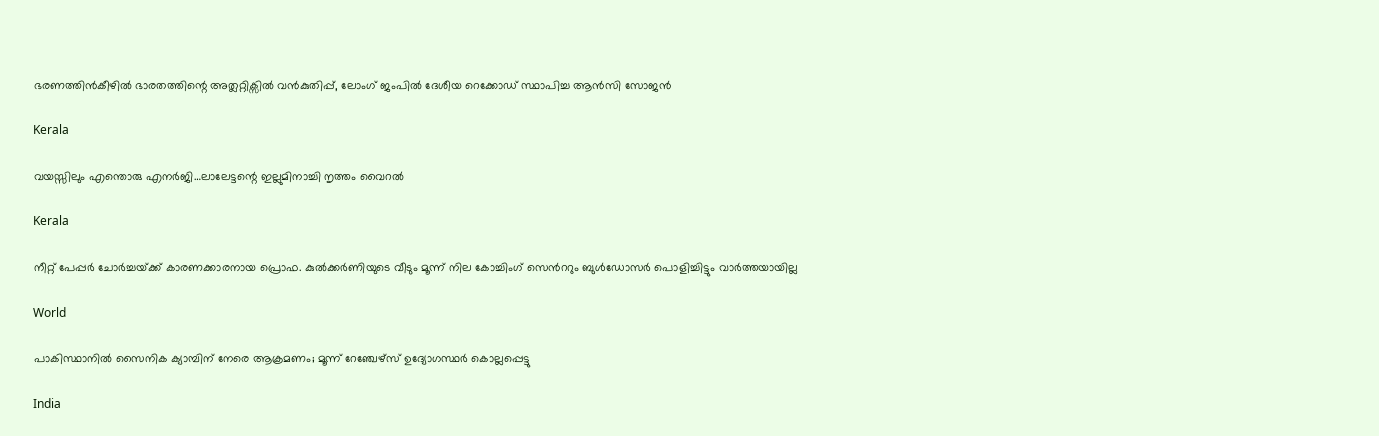ഭരണത്തിന്‍കീഴില്‍ ഭാരതത്തിന്റെ അത്ലറ്റിക്സില്‍ വന്‍കുതിപ്പ്, ലോംഗ് ജംപില്‍ ദേശീയ റെക്കോഡ് സ്ഥാപിച്ച ആന്‍സി സോജന്‍

Kerala

വയസ്സിലും എന്തൊരു എനര്‍ജി…ലാലേട്ടന്റെ ഇല്ലുമിനാച്ചി നൃത്തം വൈറല്‍

Kerala

നീറ്റ് പേപ്പര്‍ ചോര്‍ച്ചയ്‌ക്ക് കാരണക്കാരനായ പ്രൊഫ. കുല്‍ക്കര്‍ണിയുടെ വീടും മൂന്ന് നില കോച്ചിംഗ് സെ‍ന്‍ററും ബുള്‍ഡോസര്‍ പൊളിച്ചിട്ടും വാര്‍ത്തയായില്ല

World

പാകിസ്ഥാനിൽ സൈനിക ക്യാമ്പിന് നേരെ ആക്രമണം; മൂന്ന് റേഞ്ചേഴ്‌സ് ഉദ്യോഗസ്ഥര്‍ കൊല്ലപ്പെട്ടു

India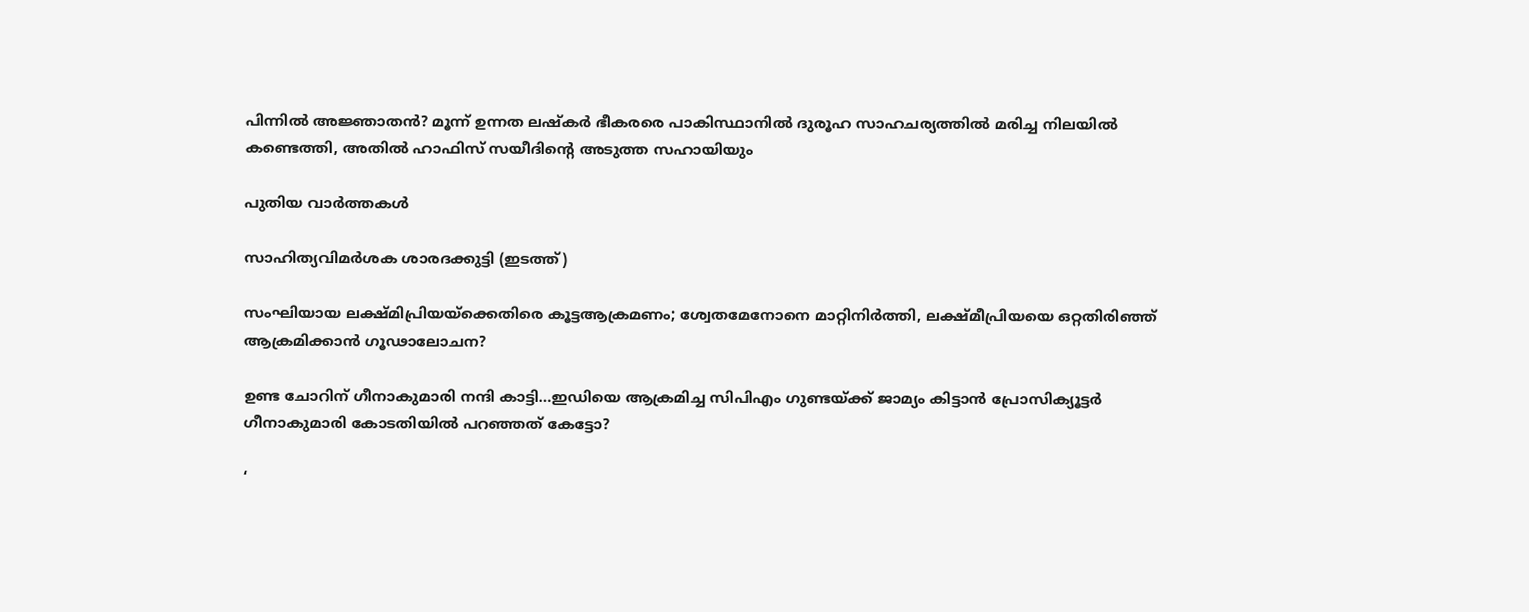പിന്നില്‍ അജ്ഞാതന്‍? മൂന്ന് ഉന്നത ലഷ്‌കർ ഭീകരരെ പാകിസ്ഥാനിൽ ദുരൂഹ സാഹചര്യത്തിൽ മരിച്ച നിലയിൽ കണ്ടെത്തി, അതിൽ ഹാഫിസ് സയീദിന്റെ അടുത്ത സഹായിയും

പുതിയ വാര്‍ത്തകള്‍

സാഹിത്യവിമര്‍ശക ശാരദക്കുട്ടി (ഇടത്ത്)

സംഘിയായ ലക്ഷ്മിപ്രിയയ്‌ക്കെതിരെ കൂട്ടആക്രമണം; ശ്വേതമേനോനെ മാറ്റിനിര്‍ത്തി, ലക്ഷ്മീപ്രിയയെ ഒറ്റതിരിഞ്ഞ് ആക്രമിക്കാന്‍ ഗൂഢാലോചന?

ഉണ്ട ചോറിന് ഗീനാകുമാരി നന്ദി കാട്ടി…ഇഡിയെ ആക്രമിച്ച സിപിഎം ഗുണ്ടയ്‌ക്ക് ജാമ്യം കിട്ടാന്‍ പ്രോസിക്യൂട്ടര്‍ ഗീനാകുമാരി കോടതിയില്‍ പറഞ്ഞത് കേട്ടോ?

‘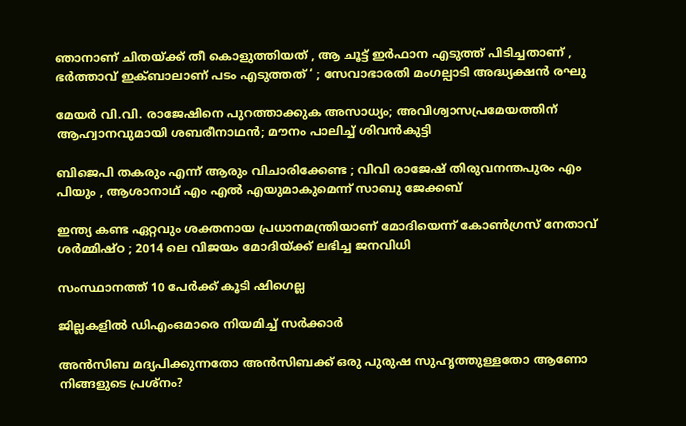ഞാനാണ് ചിതയ്‌ക്ക് തീ കൊളുത്തിയത് , ആ ചൂട്ട് ഇർഫാന എടുത്ത് പിടിച്ചതാണ് , ഭർത്താവ് ഇക്ബാലാണ് പടം എടുത്തത് ‘ ; സേവാഭാരതി മംഗല്പാടി അദ്ധ്യക്ഷൻ രഘു

മേയര്‍ വി.വി. രാജേഷിനെ പുറത്താക്കുക അസാധ്യം; അവിശ്വാസപ്രമേയത്തിന് ആഹ്വാനവുമായി ശബരീനാഥന്‍; മൗനം പാലിച്ച് ശിവന്‍കുട്ടി

ബിജെപി തകരും എന്ന് ആരും വിചാരിക്കേണ്ട ; വിവി രാജേഷ് തിരുവനന്തപുരം എം പിയും , ആശാനാഥ് എം എൽ എയുമാകുമെന്ന് സാബു ജേക്കബ്

ഇന്ത്യ കണ്ട ഏറ്റവും ശക്തനായ പ്രധാനമന്ത്രിയാണ് മോദിയെന്ന് കോൺഗ്രസ് നേതാവ് ശർമ്മിഷ്ഠ ; 2014 ലെ വിജയം മോദിയ്‌ക്ക് ലഭിച്ച ജനവിധി

സംസ്ഥാനത്ത് 10 പേര്‍ക്ക് കൂടി ഷിഗെല്ല

ജില്ലകളില്‍ ഡിഎംഒമാരെ നിയമിച്ച് സര്‍ക്കാര്‍

അൻസിബ മദ്യപിക്കുന്നതോ അൻസിബക്ക് ഒരു പുരുഷ സുഹൃത്തുള്ളതോ ആണോ നിങ്ങളുടെ പ്രശ്നം?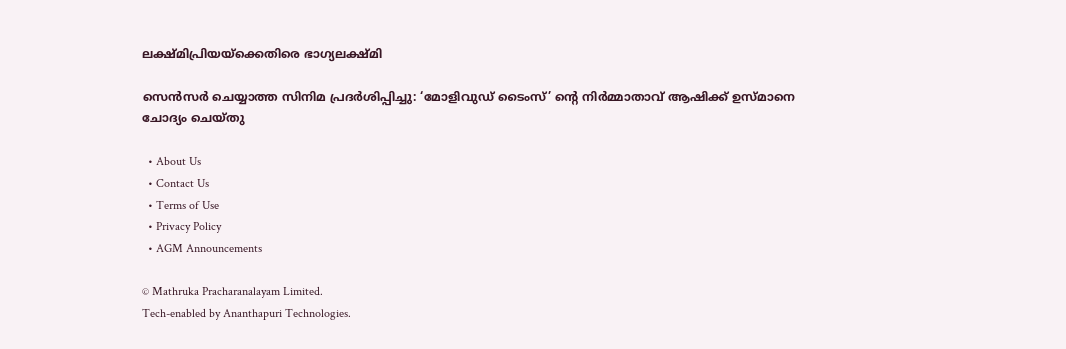ലക്ഷ്മിപ്രിയയ്‌ക്കെതിരെ ഭാഗ്യലക്ഷ്മി

സെന്‍സര്‍ ചെയ്യാത്ത സിനിമ പ്രദര്‍ശിപ്പിച്ചു: ‘മോളിവുഡ് ടൈംസ്’ ന്റെ നിര്‍മ്മാതാവ് ആഷിക്ക് ഉസ്മാനെ ചോദ്യം ചെയ്തു

  • About Us
  • Contact Us
  • Terms of Use
  • Privacy Policy
  • AGM Announcements

© Mathruka Pracharanalayam Limited.
Tech-enabled by Ananthapuri Technologies.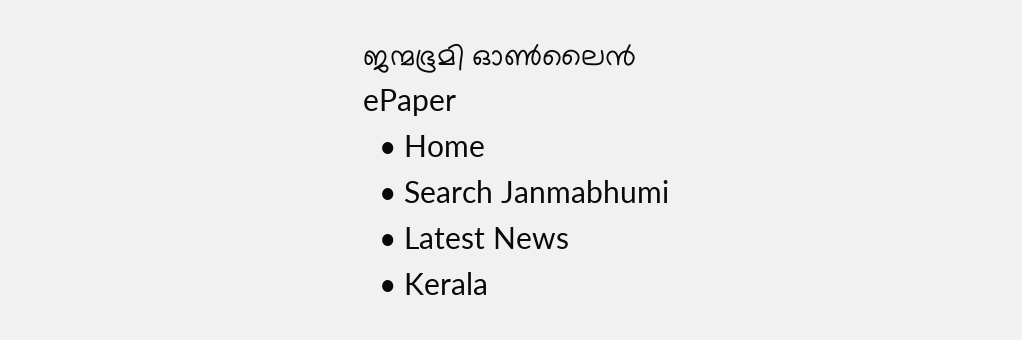ജന്മഭൂമി ഓണ്‍ലൈന്‍
ePaper
  • Home
  • Search Janmabhumi
  • Latest News
  • Kerala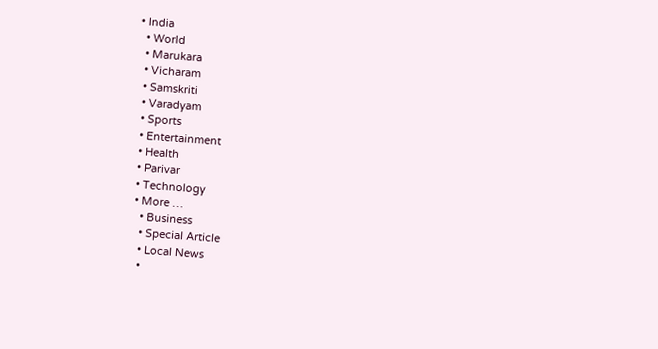• India
  • World
  • Marukara
  • Vicharam
  • Samskriti
  • Varadyam
  • Sports
  • Entertainment
  • Health
  • Parivar
  • Technology
  • More …
    • Business
    • Special Article
    • Local News
    •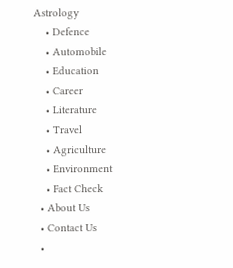Astrology
    • Defence
    • Automobile
    • Education
    • Career
    • Literature
    • Travel
    • Agriculture
    • Environment
    • Fact Check
  • About Us
  • Contact Us
  •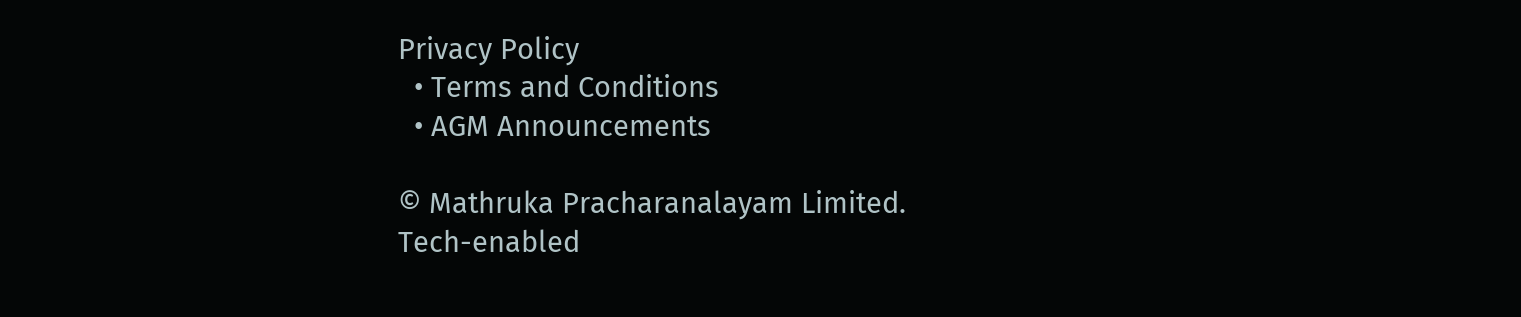Privacy Policy
  • Terms and Conditions
  • AGM Announcements

© Mathruka Pracharanalayam Limited.
Tech-enabled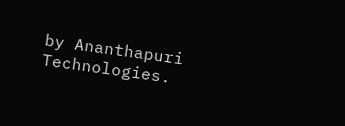by Ananthapuri Technologies.